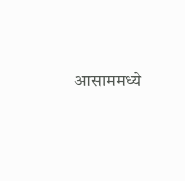आसाममध्ये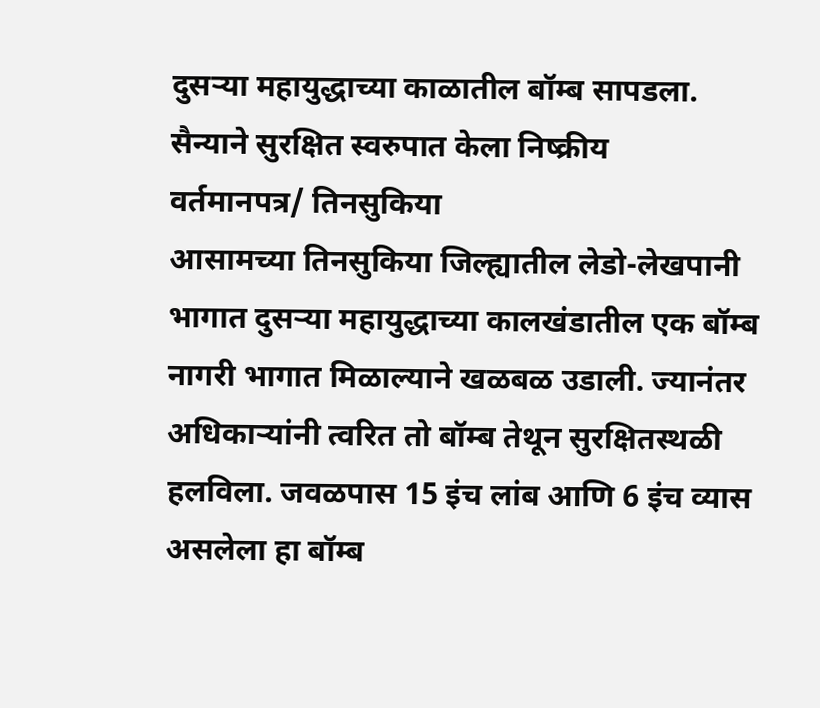दुसऱ्या महायुद्धाच्या काळातील बॉम्ब सापडला.
सैन्याने सुरक्षित स्वरुपात केला निष्क्रीय
वर्तमानपत्र/ तिनसुकिया
आसामच्या तिनसुकिया जिल्ह्यातील लेडो-लेखपानी भागात दुसऱ्या महायुद्धाच्या कालखंडातील एक बॉम्ब नागरी भागात मिळाल्याने खळबळ उडाली. ज्यानंतर अधिकाऱ्यांनी त्वरित तो बॉम्ब तेथून सुरक्षितस्थळी हलविला. जवळपास 15 इंच लांब आणि 6 इंच व्यास असलेला हा बॉम्ब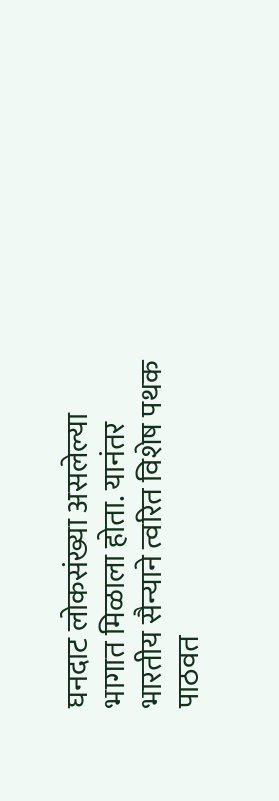घनदाट लोकसंख्या असलेल्या भागात मिळाला होता. यानंतर भारतीय सैन्याने त्वरित विशेष पथक पाठवत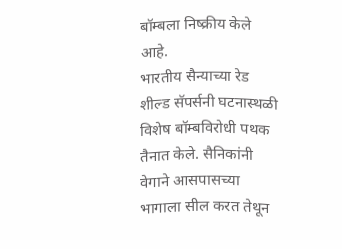बॉम्बला निष्क्रीय केले आहे.
भारतीय सैन्याच्या रेड शील्ड सॅपर्सनी घटनास्थळी विशेष बॉम्बविरोधी पथक तैनात केले. सैनिकांनी वेगाने आसपासच्या भागाला सील करत तेथून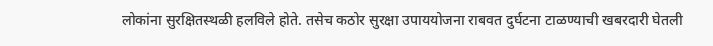लोकांना सुरक्षितस्थळी हलविले होते. तसेच कठोर सुरक्षा उपाययोजना राबवत दुर्घटना टाळण्याची खबरदारी घेतली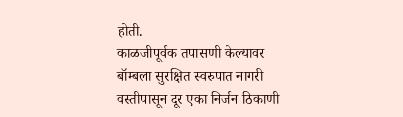होती.
काळजीपूर्वक तपासणी केल्यावर बॉम्बला सुरक्षित स्वरुपात नागरी वस्तीपासून दूर एका निर्जन ठिकाणी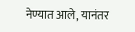नेण्यात आले, यानंतर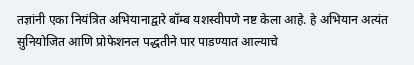तज्ञांनी एका नियंत्रित अभियानाद्वारे बॉम्ब यशस्वीपणे नष्ट केला आहे. हे अभियान अत्यंत सुनियोजित आणि प्रोफेशनल पद्धतीने पार पाडण्यात आल्याचे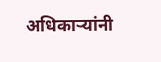अधिकाऱ्यांनी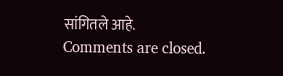सांगितले आहे.
Comments are closed.